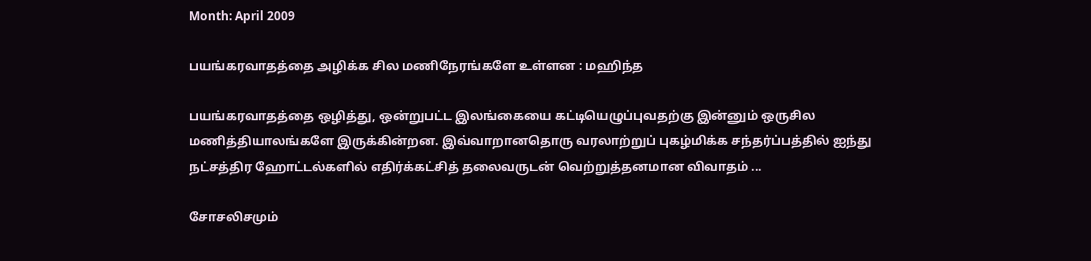Month: April 2009

பயங்கரவாதத்தை அழிக்க சில மணிநேரங்களே உள்ளன : மஹிந்த

பயங்கரவாதத்தை ஒழித்து, ஒன்றுபட்ட இலங்கையை கட்டியெழுப்புவதற்கு இன்னும் ஒருசில மணித்தியாலங்களே இருக்கின்றன. இவ்வாறானதொரு வரலாற்றுப் புகழ்மிக்க சந்தர்ப்பத்தில் ஐந்து நட்சத்திர ஹோட்டல்களில் எதிர்க்கட்சித் தலைவருடன் வெற்றுத்தனமான விவாதம் ...

சோசலிசமும்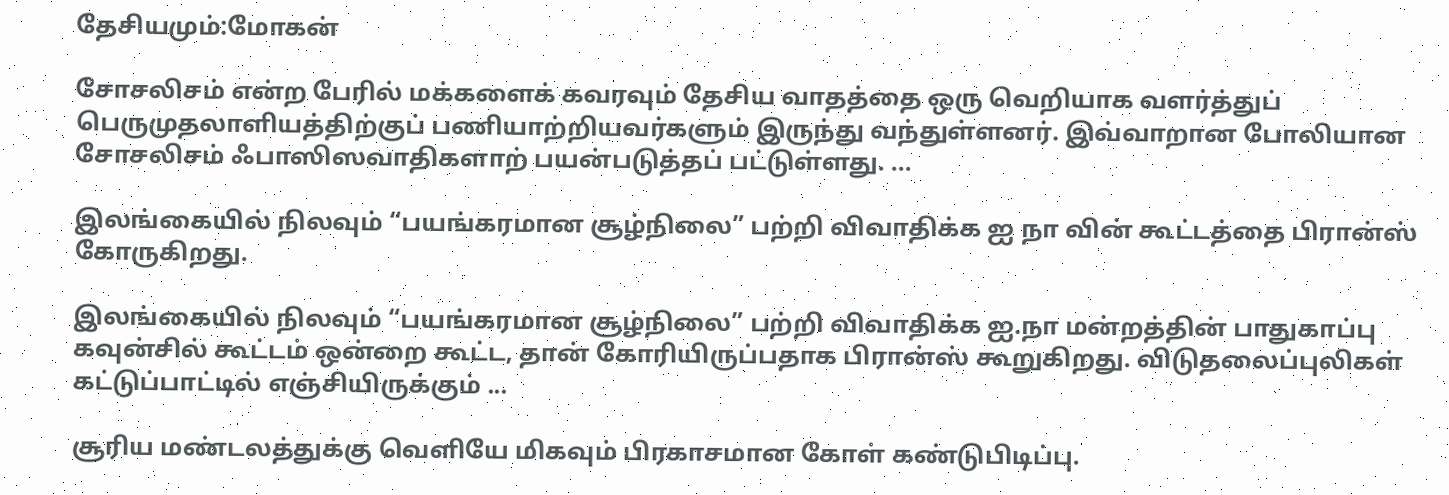தேசியமும்:மோகன்

சோசலிசம் என்ற பேரில் மக்களைக் கவரவும் தேசிய வாதத்தை ஒரு வெறியாக வளர்த்துப் பெருமுதலாளியத்திற்குப் பணியாற்றியவர்களும் இருந்து வந்துள்ளனர். இவ்வாறான போலியான சோசலிசம் ஃபாஸிஸவாதிகளாற் பயன்படுத்தப் பட்டுள்ளது. ...

இலங்கையில் நிலவும் “பயங்கரமான சூழ்நிலை” பற்றி விவாதிக்க ஐ நா வின் கூட்டத்தை பிரான்ஸ் கோருகிறது.

இலங்கையில் நிலவும் “பயங்கரமான சூழ்நிலை” பற்றி விவாதிக்க ஐ.நா மன்றத்தின் பாதுகாப்பு கவுன்சில் கூட்டம் ஒன்றை கூட்ட, தான் கோரியிருப்பதாக பிரான்ஸ் கூறுகிறது. விடுதலைப்புலிகள் கட்டுப்பாட்டில் எஞ்சியிருக்கும் ...

சூரிய மண்டலத்துக்கு வெளியே மிகவும் பிரகாசமான கோள் கண்டுபிடிப்பு.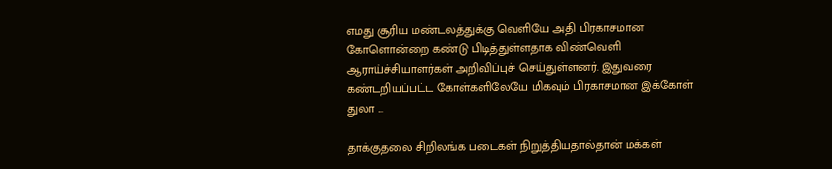எமது சூரிய மண்டலத்துக்கு வெளியே அதி பிரகாசமான கோளொன்றை கண்டு பிடித்துள்ளதாக விண்வெளி ஆராய்ச்சியாளர்கள் அறிவிப்புச் செய்துள்ளனர். இதுவரை கண்டறியப்பட்ட கோள்களிலேயே மிகவும் பிரகாசமான இக்கோள் துலா ...

தாக்குதலை சிறிலங்க படைகள் நிறுத்தியதால்தான் மக்கள்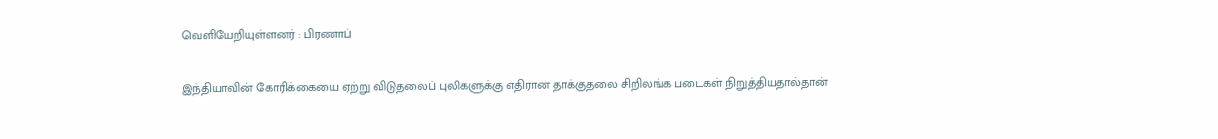வெளியேறியுள்ளனர் : பிரணாப்

இந்தியாவின் கோரிக்கையை ஏற்று விடுதலைப் புலிகளுக்கு எதிரான தாக்குதலை சிறிலங்க படைகள் நிறுத்தியதால்தான்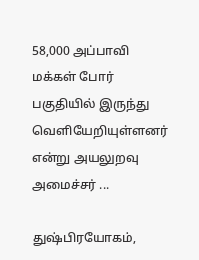58,000 அப்பாவி மக்கள் போர் பகுதியில் இருந்து வெளியேறியுள்ளனர் என்று அயலுறவு அமைச்சர் ...

துஷ்பிரயோகம்,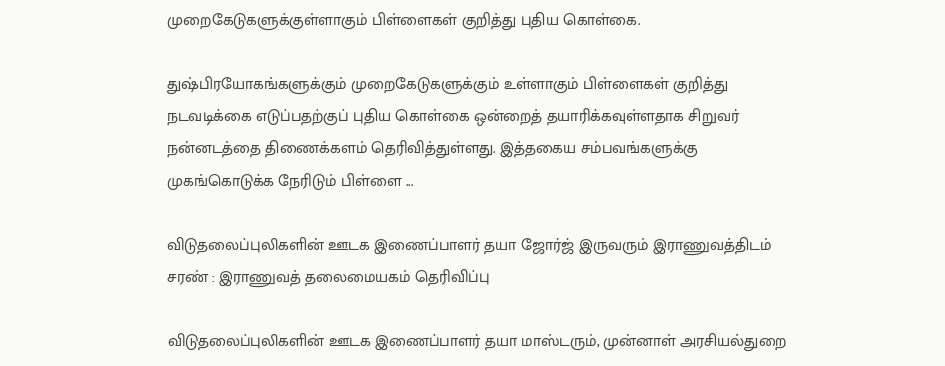முறைகேடுகளுக்குள்ளாகும் பிள்ளைகள் குறித்து புதிய கொள்கை.

துஷ்பிரயோகங்களுக்கும் முறைகேடுகளுக்கும் உள்ளாகும் பிள்ளைகள் குறித்து நடவடிக்கை எடுப்பதற்குப் புதிய கொள்கை ஒன்றைத் தயாரிக்கவுள்ளதாக சிறுவர் நன்னடத்தை திணைக்களம் தெரிவித்துள்ளது. இத்தகைய சம்பவங்களுக்கு முகங்கொடுக்க நேரிடும் பிள்ளை ...

விடுதலைப்புலிகளின் ஊடக இணைப்பாளர் தயா ஜோர்ஜ் இருவரும் இராணுவத்திடம் சரண் : இராணுவத் தலைமையகம் தெரிவிப்பு

விடுதலைப்புலிகளின் ஊடக இணைப்பாளர் தயா மாஸ்டரும், முன்னாள் அரசியல்துறை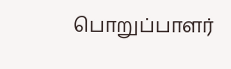பொறுப்பாளர்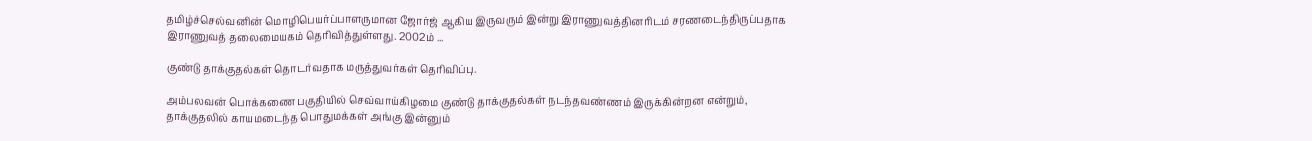தமிழ்ச்செல்வனின் மொழிபெயர்ப்பாளருமான ஜோர்ஜ் ஆகிய இருவரும் இன்று இராணுவத்தினரிடம் சரணடைந்திருப்பதாக இராணுவத் தலைமையகம் தெரிவித்துள்ளது. 2002ம் ...

குண்டு தாக்குதல்கள் தொடர்வதாக மருத்துவர்கள் தெரிவிப்பு.

அம்பலவன் பொக்கணை பகுதியில் செவ்வாய்கிழமை குண்டு தாக்குதல்கள் நடந்தவண்ணம் இருக்கின்றன என்றும், தாக்குதலில் காயமடைந்த பொதுமக்கள் அங்கு இன்னும்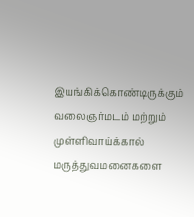இயங்கிக்கொண்டிருக்கும் வலைஞர்மடம் மற்றும் முள்ளிவாய்க்கால் மருத்துவமனைகளை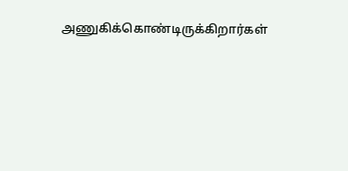அணுகிக்கொண்டிருக்கிறார்கள்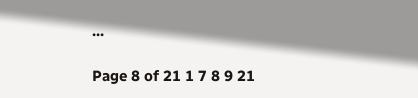...

Page 8 of 21 1 7 8 9 21